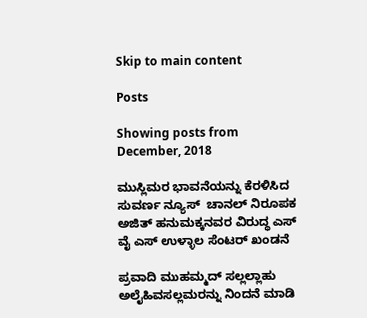Skip to main content

Posts

Showing posts from December, 2018

ಮುಸ್ಲಿಮರ ಭಾವನೆಯನ್ನು ಕೆರಳಿಸಿದ ಸುವರ್ಣ ನ್ಯೂಸ್  ಚಾನಲ್ ನಿರೂಪಕ ಅಜಿತ್ ಹನುಮಕ್ಕನವರ ವಿರುದ್ಧ ಎಸ್ ವೈ ಎಸ್ ಉಳ್ಳಾಲ ಸೆಂಟರ್ ಖಂಡನೆ

ಪ್ರವಾದಿ ಮುಹಮ್ಮದ್ ಸಲ್ಲಲ್ಲಾಹು ಅಲೈಹಿವಸಲ್ಲಮರನ್ನು ನಿಂದನೆ ಮಾಡಿ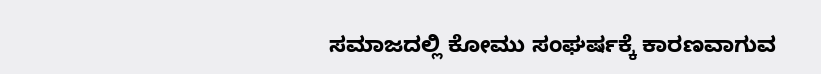ಸಮಾಜದಲ್ಲಿ ಕೋಮು ಸಂಘರ್ಷಕ್ಕೆ ಕಾರಣವಾಗುವ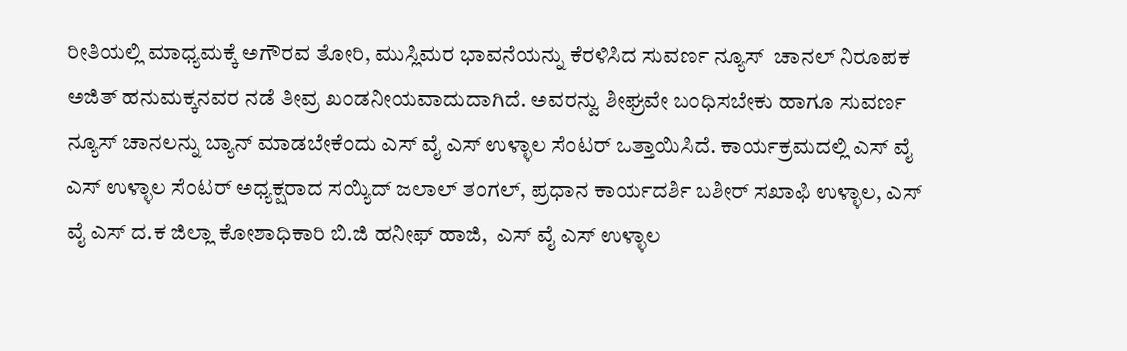ರೀತಿಯಲ್ಲಿ ಮಾಧ್ಯಮಕ್ಕೆ ಅಗೌರವ ತೋರಿ, ಮುಸ್ಲಿಮರ ಭಾವನೆಯನ್ನು ಕೆರಳಿಸಿದ ಸುವರ್ಣ ನ್ಯೂಸ್  ಚಾನಲ್ ನಿರೂಪಕ ಅಜಿತ್ ಹನುಮಕ್ಕನವರ ನಡೆ ತೀವ್ರ ಖಂಡನೀಯವಾದುದಾಗಿದೆ. ಅವರನ್ವು ಶೀಘ್ರವೇ ಬಂಧಿಸಬೇಕು ಹಾಗೂ ಸುವರ್ಣ ನ್ಯೂಸ್ ಚಾನಲನ್ನು ಬ್ಯಾನ್ ಮಾಡಬೇಕೆಂದು ಎಸ್ ವೈ ಎಸ್ ಉಳ್ಳಾಲ ಸೆಂಟರ್ ಒತ್ತಾಯಿಸಿದೆ. ಕಾರ್ಯಕ್ರಮದಲ್ಲಿ ಎಸ್ ವೈ ಎಸ್ ಉಳ್ಳಾಲ ಸೆಂಟರ್ ಅಧ್ಯಕ್ಷರಾದ ಸಯ್ಯಿದ್ ಜಲಾಲ್ ತಂಗಲ್, ಪ್ರಧಾನ ಕಾರ್ಯದರ್ಶಿ ಬಶೀರ್ ಸಖಾಫಿ ಉಳ್ಳಾಲ, ಎಸ್ ವೈ ಎಸ್ ದ.ಕ ಜಿಲ್ಲಾ ಕೋಶಾಧಿಕಾರಿ ಬಿ.ಜಿ ಹನೀಫ್ ಹಾಜಿ,  ಎಸ್ ವೈ ಎಸ್ ಉಳ್ಳಾಲ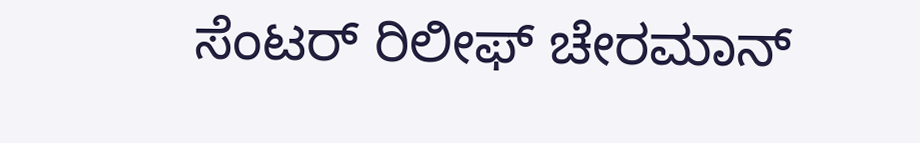ಸೆಂಟರ್ ರಿಲೀಫ್ ಚೇರಮಾನ್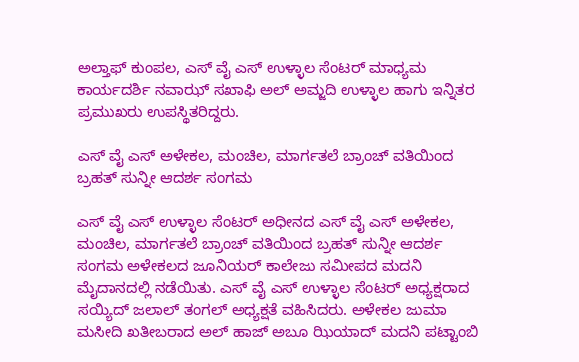ಅಲ್ತಾಫ್ ಕುಂಪಲ, ಎಸ್ ವೈ ಎಸ್ ಉಳ್ಳಾಲ ಸೆಂಟರ್ ಮಾಧ್ಯಮ ಕಾರ್ಯದರ್ಶಿ ನವಾಝ್ ಸಖಾಫಿ ಅಲ್ ಅಮ್ಜದಿ ಉಳ್ಳಾಲ ಹಾಗು ಇನ್ನಿತರ ಪ್ರಮುಖರು ಉಪಸ್ಥಿತರಿದ್ದರು.

ಎಸ್ ವೈ ಎಸ್ ಅಳೇಕಲ, ಮಂಚಿಲ, ಮಾರ್ಗತಲೆ ಬ್ರಾಂಚ್ ವತಿಯಿಂದ ಬ್ರಹತ್ ಸುನ್ನೀ ಆದರ್ಶ ಸಂಗಮ

ಎಸ್ ವೈ ಎಸ್ ಉಳ್ಳಾಲ ಸೆಂಟರ್ ಅಧೀನದ ಎಸ್ ವೈ ಎಸ್ ಅಳೇಕಲ, ಮಂಚಿಲ, ಮಾರ್ಗತಲೆ ಬ್ರಾಂಚ್ ವತಿಯಿಂದ ಬ್ರಹತ್ ಸುನ್ನೀ ಆದರ್ಶ ಸಂಗಮ ಅಳೇಕಲದ ಜೂನಿಯರ್ ಕಾಲೇಜು ಸಮೀಪದ ಮದನಿ ಮೈದಾನದಲ್ಲಿ ನಡೆಯಿತು. ಎಸ್ ವೈ ಎಸ್ ಉಳ್ಳಾಲ ಸೆಂಟರ್ ಅಧ್ಯಕ್ಷರಾದ ಸಯ್ಯಿದ್ ಜಲಾಲ್ ತಂಗಲ್ ಅಧ್ಯಕ್ಷತೆ ವಹಿಸಿದರು. ಅಳೇಕಲ ಜುಮಾ ಮಸೀದಿ ಖತೀಬರಾದ ಅಲ್ ಹಾಜ್ ಅಬೂ ಝಿಯಾದ್ ಮದನಿ ಪಟ್ಟಾಂಬಿ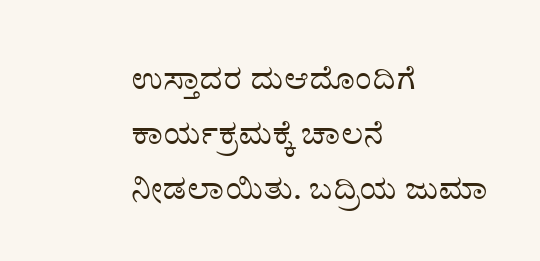ಉಸ್ತಾದರ ದುಆದೊಂದಿಗೆ ಕಾರ್ಯಕ್ರಮಕ್ಕೆ ಚಾಲನೆ ನೀಡಲಾಯಿತು. ಬದ್ರಿಯ ಜುಮಾ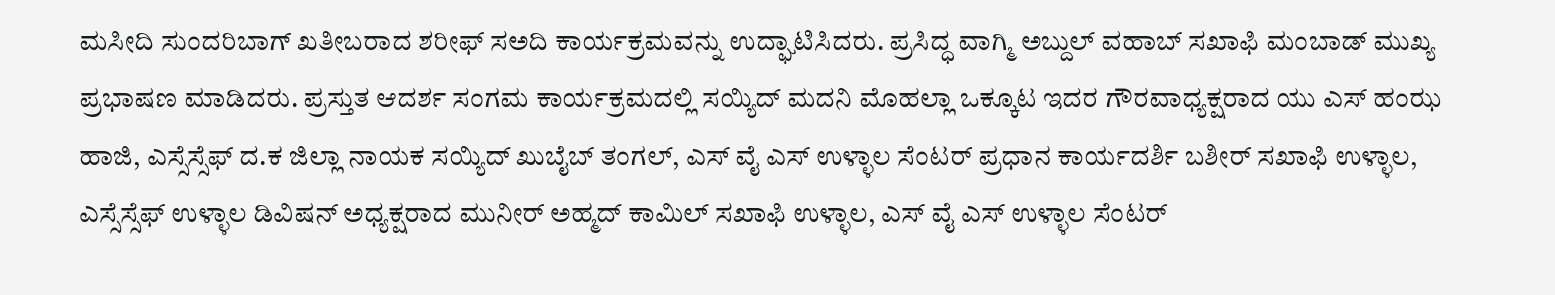ಮಸೀದಿ ಸುಂದರಿಬಾಗ್ ಖತೀಬರಾದ ಶರೀಫ್ ಸಅದಿ ಕಾರ್ಯಕ್ರಮವನ್ನು ಉದ್ಘಾಟಿಸಿದರು. ಪ್ರಸಿದ್ಧ ವಾಗ್ಮಿ ಅಬ್ದುಲ್ ವಹಾಬ್ ಸಖಾಫಿ ಮಂಬಾಡ್ ಮುಖ್ಯ ಪ್ರಭಾಷಣ ಮಾಡಿದರು. ಪ್ರಸ್ತುತ ಆದರ್ಶ ಸಂಗಮ ಕಾರ್ಯಕ್ರಮದಲ್ಲಿ ಸಯ್ಯಿದ್ ಮದನಿ ಮೊಹಲ್ಲಾ ಒಕ್ಕೂಟ ಇದರ ಗೌರವಾಧ್ಯಕ್ಷರಾದ ಯು ಎಸ್ ಹಂಝ ಹಾಜಿ, ಎಸ್ಸೆಸ್ಸೆಫ್ ದ.ಕ ಜಿಲ್ಲಾ ನಾಯಕ ಸಯ್ಯಿದ್ ಖುಬೈಬ್ ತಂಗಲ್, ಎಸ್ ವೈ ಎಸ್ ಉಳ್ಳಾಲ ಸೆಂಟರ್ ಪ್ರಧಾನ ಕಾರ್ಯದರ್ಶಿ ಬಶೀರ್ ಸಖಾಫಿ ಉಳ್ಳಾಲ, ಎಸ್ಸೆಸ್ಸೆಫ್ ಉಳ್ಳಾಲ ಡಿವಿಷನ್ ಅಧ್ಯಕ್ಷರಾದ ಮುನೀರ್ ಅಹ್ಮದ್ ಕಾಮಿಲ್ ಸಖಾಫಿ ಉಳ್ಳಾಲ, ಎಸ್ ವೈ ಎಸ್ ಉಳ್ಳಾಲ ಸೆಂಟರ್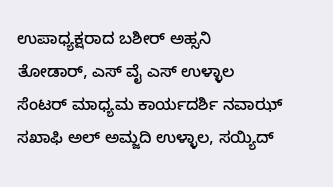ಉಪಾಧ್ಯಕ್ಷರಾದ ಬಶೀರ್ ಅಹ್ಸನಿ ತೋಡಾರ್, ಎಸ್ ವೈ ಎಸ್ ಉಳ್ಳಾಲ ಸೆಂಟರ್ ಮಾಧ್ಯಮ ಕಾರ್ಯದರ್ಶಿ ನವಾಝ್ ಸಖಾಫಿ ಅಲ್ ಅಮ್ಜದಿ ಉಳ್ಳಾಲ, ಸಯ್ಯಿದ್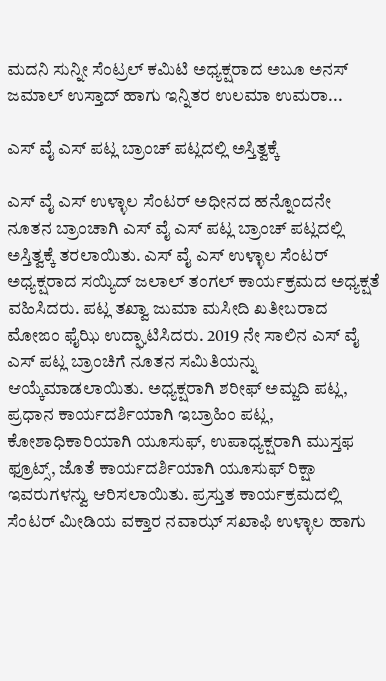ಮದನಿ ಸುನ್ನೀ ಸೆಂಟ್ರಲ್ ಕಮಿಟಿ ಅಧ್ಯಕ್ಷರಾದ ಅಬೂ ಅನಸ್ ಜಮಾಲ್ ಉಸ್ತಾದ್ ಹಾಗು ಇನ್ನಿತರ ಉಲಮಾ ಉಮರಾ...

ಎಸ್ ವೈ ಎಸ್ ಪಟ್ಲ ಬ್ರಾಂಚ್ ಪಟ್ಲದಲ್ಲಿ ಅಸ್ತಿತ್ವಕ್ಕೆ

ಎಸ್ ವೈ ಎಸ್ ಉಳ್ಳಾಲ ಸೆಂಟರ್ ಅಧೀನದ ಹನ್ನೊಂದನೇ ನೂತನ ಬ್ರಾಂಚಾಗಿ ಎಸ್ ವೈ ಎಸ್ ಪಟ್ಲ ಬ್ರಾಂಚ್ ಪಟ್ಲದಲ್ಲಿ ಅಸ್ತಿತ್ವಕ್ಕೆ ತರಲಾಯಿತು. ಎಸ್ ವೈ ಎಸ್ ಉಳ್ಳಾಲ ಸೆಂಟರ್ ಅಧ್ಯಕ್ಷರಾದ ಸಯ್ಯಿದ್ ಜಲಾಲ್ ತಂಗಲ್ ಕಾರ್ಯಕ್ರಮದ ಅಧ್ಯಕ್ಷತೆ ವಹಿಸಿದರು. ಪಟ್ಲ ತಖ್ವಾ ಜುಮಾ ಮಸೀದಿ ಖತೀಬರಾದ ಮೋಙಂ ಫೈಝಿ ಉದ್ಘಾಟಿಸಿದರು. 2019 ನೇ ಸಾಲಿನ ಎಸ್ ವೈ ಎಸ್ ಪಟ್ಲ ಬ್ರಾಂಚಿಗೆ ನೂತನ ಸಮಿತಿಯನ್ನು ಆಯ್ಕೆಮಾಡಲಾಯಿತು. ಅಧ್ಯಕ್ಷರಾಗಿ ಶರೀಫ್ ಅಮ್ಜದಿ ಪಟ್ಲ, ಪ್ರಧಾನ ಕಾರ್ಯದರ್ಶಿಯಾಗಿ ಇಬ್ರಾಹಿಂ ಪಟ್ಲ, ಕೋಶಾಧಿಕಾರಿಯಾಗಿ ಯೂಸುಫ್, ಉಪಾಧ್ಯಕ್ಷರಾಗಿ ಮುಸ್ತಫ ಫ್ರೂಟ್ಸ್, ಜೊತೆ ಕಾರ್ಯದರ್ಶಿಯಾಗಿ ಯೂಸುಫ್ ರಿಕ್ಷಾ ಇವರುಗಳನ್ವು ಆರಿಸಲಾಯಿತು. ಪ್ರಸ್ತುತ ಕಾರ್ಯಕ್ರಮದಲ್ಲಿ ಸೆಂಟರ್ ಮೀಡಿಯ ವಕ್ತಾರ ನವಾಝ್ ಸಖಾಫಿ ಉಳ್ಳಾಲ ಹಾಗು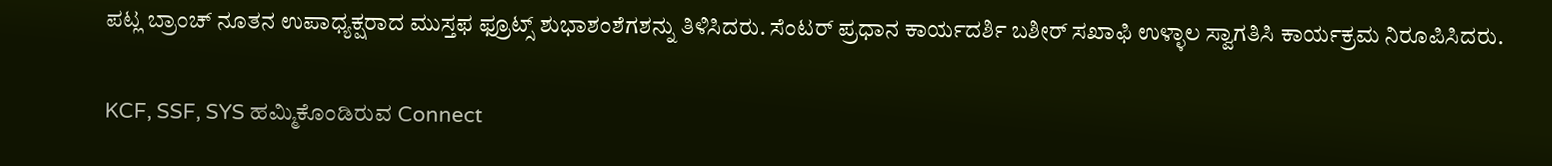ಪಟ್ಲ ಬ್ರಾಂಚ್ ನೂತನ ಉಪಾಧ್ಯಕ್ಷರಾದ ಮುಸ್ತಫ ಫ್ರೂಟ್ಸ್ ಶುಭಾಶಂಶೆಗಶನ್ನು ತಿಳಿಸಿದರು. ಸೆಂಟರ್ ಪ್ರಧಾನ ಕಾರ್ಯದರ್ಶಿ ಬಶೀರ್ ಸಖಾಫಿ ಉಳ್ಳಾಲ ಸ್ವಾಗತಿಸಿ ಕಾರ್ಯಕ್ರಮ ನಿರೂಪಿಸಿದರು.

KCF, SSF, SYS ಹಮ್ಮಿಕೊಂಡಿರುವ Connect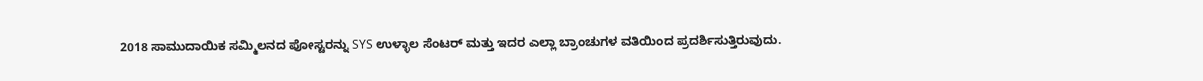2018 ಸಾಮುದಾಯಿಕ ಸಮ್ಮಿಲನದ ಪೋಸ್ಟರನ್ನು SYS ಉಳ್ಳಾಲ ಸೆಂಟರ್ ಮತ್ತು ಇದರ ಎಲ್ಲಾ ಬ್ರಾಂಚುಗಳ ವತಿಯಿಂದ ಪ್ರದರ್ಶಿಸುತ್ತಿರುವುದು.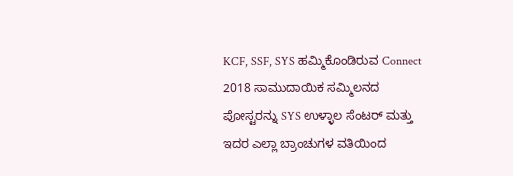KCF, SSF, SYS ಹಮ್ಮಿಕೊಂಡಿರುವ Connect 2018 ಸಾಮುದಾಯಿಕ ಸಮ್ಮಿಲನದ ಪೋಸ್ಟರನ್ನು SYS ಉಳ್ಳಾಲ ಸೆಂಟರ್ ಮತ್ತು ಇದರ ಎಲ್ಲಾ ಬ್ರಾಂಚುಗಳ ವತಿಯಿಂದ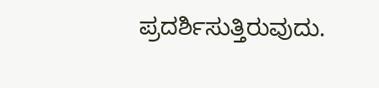ಪ್ರದರ್ಶಿಸುತ್ತಿರುವುದು.